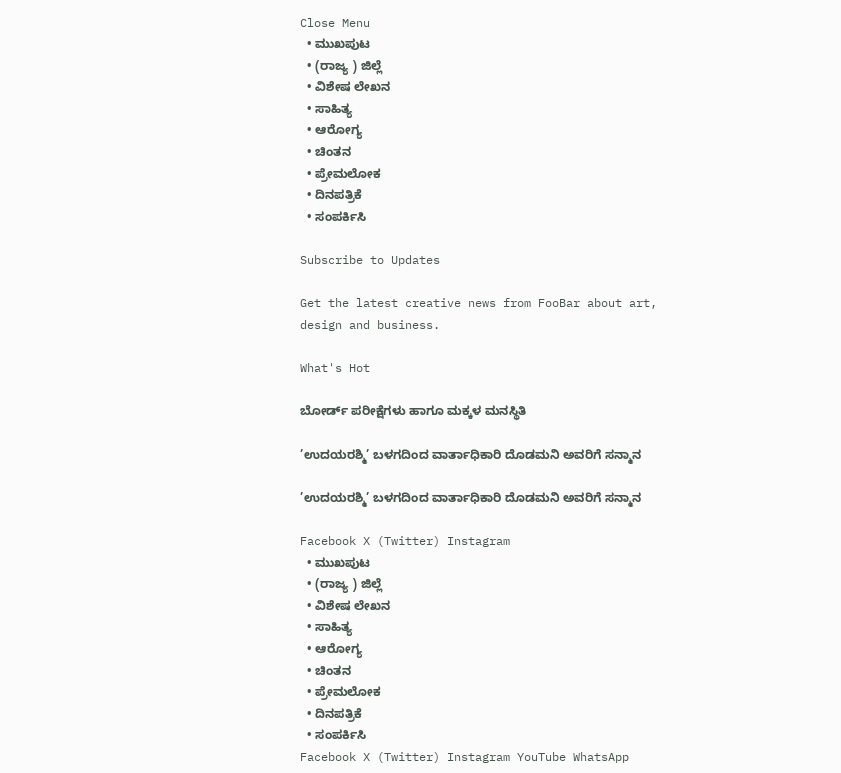Close Menu
  • ಮುಖಪುಟ
  • (ರಾಜ್ಯ ) ಜಿಲ್ಲೆ
  • ವಿಶೇಷ ಲೇಖನ
  • ಸಾಹಿತ್ಯ
  • ಆರೋಗ್ಯ
  • ಚಿಂತನ
  • ಪ್ರೇಮಲೋಕ
  • ದಿನಪತ್ರಿಕೆ
  • ಸಂಪರ್ಕಿಸಿ

Subscribe to Updates

Get the latest creative news from FooBar about art, design and business.

What's Hot

ಬೋರ್ಡ್ ಪರೀಕ್ಷೆಗಳು ಹಾಗೂ ಮಕ್ಕಳ ಮನಸ್ಥಿತಿ

’ಉದಯರಶ್ಮಿ’ ಬಳಗದಿಂದ ವಾರ್ತಾಧಿಕಾರಿ ದೊಡಮನಿ ಅವರಿಗೆ ಸನ್ಮಾನ

’ಉದಯರಶ್ಮಿ’ ಬಳಗದಿಂದ ವಾರ್ತಾಧಿಕಾರಿ ದೊಡಮನಿ ಅವರಿಗೆ ಸನ್ಮಾನ

Facebook X (Twitter) Instagram
  • ಮುಖಪುಟ
  • (ರಾಜ್ಯ ) ಜಿಲ್ಲೆ
  • ವಿಶೇಷ ಲೇಖನ
  • ಸಾಹಿತ್ಯ
  • ಆರೋಗ್ಯ
  • ಚಿಂತನ
  • ಪ್ರೇಮಲೋಕ
  • ದಿನಪತ್ರಿಕೆ
  • ಸಂಪರ್ಕಿಸಿ
Facebook X (Twitter) Instagram YouTube WhatsApp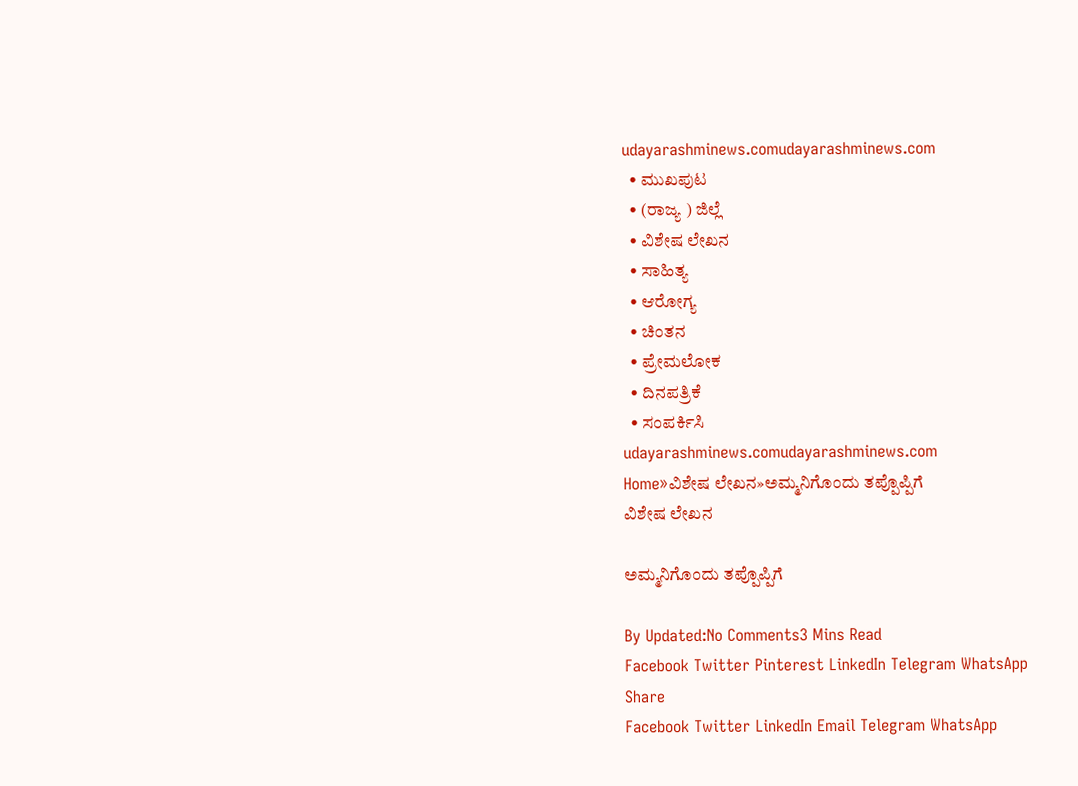udayarashminews.comudayarashminews.com
  • ಮುಖಪುಟ
  • (ರಾಜ್ಯ ) ಜಿಲ್ಲೆ
  • ವಿಶೇಷ ಲೇಖನ
  • ಸಾಹಿತ್ಯ
  • ಆರೋಗ್ಯ
  • ಚಿಂತನ
  • ಪ್ರೇಮಲೋಕ
  • ದಿನಪತ್ರಿಕೆ
  • ಸಂಪರ್ಕಿಸಿ
udayarashminews.comudayarashminews.com
Home»ವಿಶೇಷ ಲೇಖನ»ಅಮ್ಮನಿಗೊಂದು ತಪ್ಪೊಪ್ಪಿಗೆ
ವಿಶೇಷ ಲೇಖನ

ಅಮ್ಮನಿಗೊಂದು ತಪ್ಪೊಪ್ಪಿಗೆ

By Updated:No Comments3 Mins Read
Facebook Twitter Pinterest LinkedIn Telegram WhatsApp
Share
Facebook Twitter LinkedIn Email Telegram WhatsApp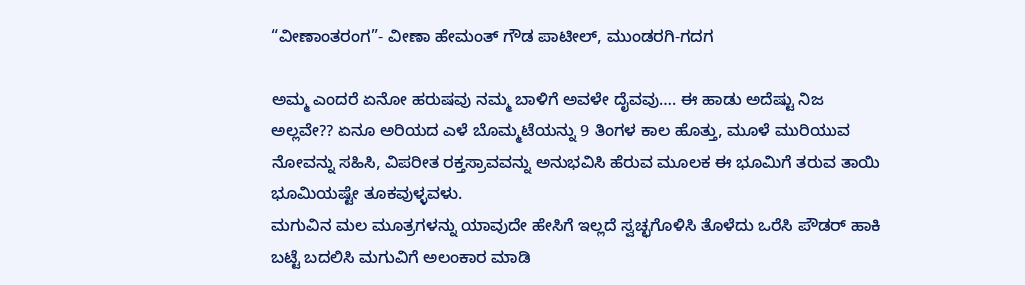“ವೀಣಾಂತರಂಗ”- ವೀಣಾ ಹೇಮಂತ್ ಗೌಡ ಪಾಟೀಲ್, ಮುಂಡರಗಿ-ಗದಗ

ಅಮ್ಮ ಎಂದರೆ ಏನೋ ಹರುಷವು ನಮ್ಮ ಬಾಳಿಗೆ ಅವಳೇ ದೈವವು…. ಈ ಹಾಡು ಅದೆಷ್ಟು ನಿಜ ಅಲ್ಲವೇ?? ಏನೂ ಅರಿಯದ ಎಳೆ ಬೊಮ್ಮಟೆಯನ್ನು 9 ತಿಂಗಳ ಕಾಲ ಹೊತ್ತು, ಮೂಳೆ ಮುರಿಯುವ ನೋವನ್ನು ಸಹಿಸಿ, ವಿಪರೀತ ರಕ್ತಸ್ರಾವವನ್ನು ಅನುಭವಿಸಿ ಹೆರುವ ಮೂಲಕ ಈ ಭೂಮಿಗೆ ತರುವ ತಾಯಿ ಭೂಮಿಯಷ್ಟೇ ತೂಕವುಳ್ಳವಳು.
ಮಗುವಿನ ಮಲ ಮೂತ್ರಗಳನ್ನು ಯಾವುದೇ ಹೇಸಿಗೆ ಇಲ್ಲದೆ ಸ್ವಚ್ಛಗೊಳಿಸಿ ತೊಳೆದು ಒರೆಸಿ ಪೌಡರ್ ಹಾಕಿ ಬಟ್ಟೆ ಬದಲಿಸಿ ಮಗುವಿಗೆ ಅಲಂಕಾರ ಮಾಡಿ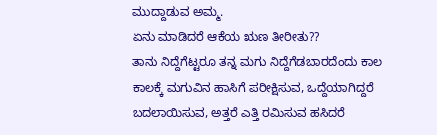ಮುದ್ದಾಡುವ ಅಮ್ಮ.
ಏನು ಮಾಡಿದರೆ ಆಕೆಯ ಋಣ ತೀರೀತು??
ತಾನು ನಿದ್ದೆಗೆಟ್ಟರೂ ತನ್ನ ಮಗು ನಿದ್ದೆಗೆಡಬಾರದೆಂದು ಕಾಲ ಕಾಲಕ್ಕೆ ಮಗುವಿನ ಹಾಸಿಗೆ ಪರೀಕ್ಷಿಸುವ, ಒದ್ದೆಯಾಗಿದ್ದರೆ ಬದಲಾಯಿಸುವ, ಅತ್ತರೆ ಎತ್ತಿ ರಮಿಸುವ ಹಸಿದರೆ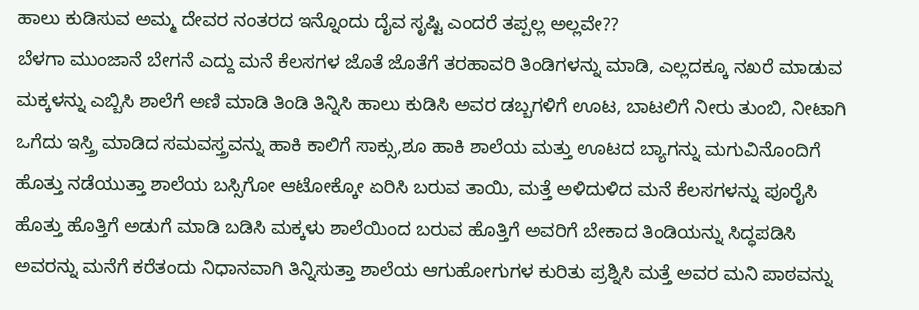ಹಾಲು ಕುಡಿಸುವ ಅಮ್ಮ ದೇವರ ನಂತರದ ಇನ್ನೊಂದು ದೈವ ಸೃಷ್ಟಿ ಎಂದರೆ ತಪ್ಪಲ್ಲ ಅಲ್ಲವೇ??
ಬೆಳಗಾ ಮುಂಜಾನೆ ಬೇಗನೆ ಎದ್ದು ಮನೆ ಕೆಲಸಗಳ ಜೊತೆ ಜೊತೆಗೆ ತರಹಾವರಿ ತಿಂಡಿಗಳನ್ನು ಮಾಡಿ, ಎಲ್ಲದಕ್ಕೂ ನಖರೆ ಮಾಡುವ ಮಕ್ಕಳನ್ನು ಎಬ್ಬಿಸಿ ಶಾಲೆಗೆ ಅಣಿ ಮಾಡಿ ತಿಂಡಿ ತಿನ್ನಿಸಿ ಹಾಲು ಕುಡಿಸಿ ಅವರ ಡಬ್ಬಗಳಿಗೆ ಊಟ, ಬಾಟಲಿಗೆ ನೀರು ತುಂಬಿ, ನೀಟಾಗಿ ಒಗೆದು ಇಸ್ತ್ರಿ ಮಾಡಿದ ಸಮವಸ್ತ್ರವನ್ನು ಹಾಕಿ ಕಾಲಿಗೆ ಸಾಕ್ಸು,ಶೂ ಹಾಕಿ ಶಾಲೆಯ ಮತ್ತು ಊಟದ ಬ್ಯಾಗನ್ನು ಮಗುವಿನೊಂದಿಗೆ ಹೊತ್ತು ನಡೆಯುತ್ತಾ ಶಾಲೆಯ ಬಸ್ಸಿಗೋ ಆಟೋಕ್ಕೋ ಏರಿಸಿ ಬರುವ ತಾಯಿ, ಮತ್ತೆ ಅಳಿದುಳಿದ ಮನೆ ಕೆಲಸಗಳನ್ನು ಪೂರೈಸಿ ಹೊತ್ತು ಹೊತ್ತಿಗೆ ಅಡುಗೆ ಮಾಡಿ ಬಡಿಸಿ ಮಕ್ಕಳು ಶಾಲೆಯಿಂದ ಬರುವ ಹೊತ್ತಿಗೆ ಅವರಿಗೆ ಬೇಕಾದ ತಿಂಡಿಯನ್ನು ಸಿದ್ಧಪಡಿಸಿ ಅವರನ್ನು ಮನೆಗೆ ಕರೆತಂದು ನಿಧಾನವಾಗಿ ತಿನ್ನಿಸುತ್ತಾ ಶಾಲೆಯ ಆಗುಹೋಗುಗಳ ಕುರಿತು ಪ್ರಶ್ನಿಸಿ ಮತ್ತೆ ಅವರ ಮನಿ ಪಾಠವನ್ನು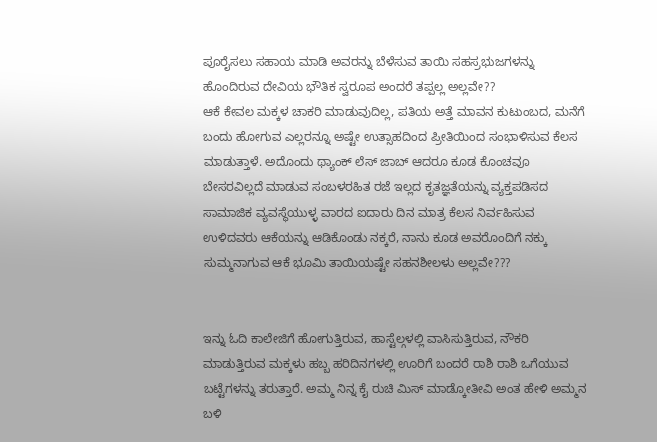ಪೂರೈಸಲು ಸಹಾಯ ಮಾಡಿ ಅವರನ್ನು ಬೆಳೆಸುವ ತಾಯಿ ಸಹಸ್ರಭುಜಗಳನ್ನು ಹೊಂದಿರುವ ದೇವಿಯ ಭೌತಿಕ ಸ್ವರೂಪ ಅಂದರೆ ತಪ್ಪಲ್ಲ ಅಲ್ಲವೇ??
ಆಕೆ ಕೇವಲ ಮಕ್ಕಳ ಚಾಕರಿ ಮಾಡುವುದಿಲ್ಲ, ಪತಿಯ ಅತ್ತೆ ಮಾವನ ಕುಟುಂಬದ, ಮನೆಗೆ ಬಂದು ಹೋಗುವ ಎಲ್ಲರನ್ನೂ ಅಷ್ಟೇ ಉತ್ಸಾಹದಿಂದ ಪ್ರೀತಿಯಿಂದ ಸಂಭಾಳಿಸುವ ಕೆಲಸ ಮಾಡುತ್ತಾಳೆ. ಅದೊಂದು ಥ್ಯಾಂಕ್ ಲೆಸ್ ಜಾಬ್ ಆದರೂ ಕೂಡ ಕೊಂಚವೂ ಬೇಸರವಿಲ್ಲದೆ ಮಾಡುವ ಸಂಬಳರಹಿತ ರಜೆ ಇಲ್ಲದ ಕೃತಜ್ಞತೆಯನ್ನು ವ್ಯಕ್ತಪಡಿಸದ ಸಾಮಾಜಿಕ ವ್ಯವಸ್ಥೆಯುಳ್ಳ ವಾರದ ಐದಾರು ದಿನ ಮಾತ್ರ ಕೆಲಸ ನಿರ್ವಹಿಸುವ ಉಳಿದವರು ಆಕೆಯನ್ನು ಆಡಿಕೊಂಡು ನಕ್ಕರೆ, ನಾನು ಕೂಡ ಅವರೊಂದಿಗೆ ನಕ್ಕು ಸುಮ್ಮನಾಗುವ ಆಕೆ ಭೂಮಿ ತಾಯಿಯಷ್ಟೇ ಸಹನಶೀಲಳು ಅಲ್ಲವೇ???


ಇನ್ನು ಓದಿ ಕಾಲೇಜಿಗೆ ಹೋಗುತ್ತಿರುವ, ಹಾಸ್ಟೆಲ್ಗಳಲ್ಲಿ ವಾಸಿಸುತ್ತಿರುವ, ನೌಕರಿ ಮಾಡುತ್ತಿರುವ ಮಕ್ಕಳು ಹಬ್ಬ ಹರಿದಿನಗಳಲ್ಲಿ ಊರಿಗೆ ಬಂದರೆ ರಾಶಿ ರಾಶಿ ಒಗೆಯುವ ಬಟ್ಟೆಗಳನ್ನು ತರುತ್ತಾರೆ. ಅಮ್ಮ ನಿನ್ನ ಕೈ ರುಚಿ ಮಿಸ್ ಮಾಡ್ಕೋತೀವಿ ಅಂತ ಹೇಳಿ ಅಮ್ಮನ ಬಳಿ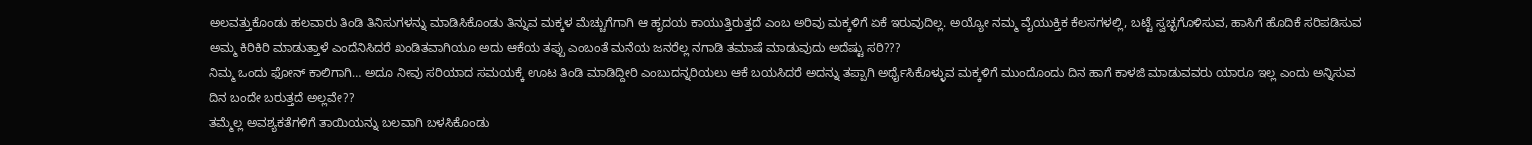ಅಲವತ್ತುಕೊಂಡು ಹಲವಾರು ತಿಂಡಿ ತಿನಿಸುಗಳನ್ನು ಮಾಡಿಸಿಕೊಂಡು ತಿನ್ನುವ ಮಕ್ಕಳ ಮೆಚ್ಚುಗೆಗಾಗಿ ಆ ಹೃದಯ ಕಾಯುತ್ತಿರುತ್ತದೆ ಎಂಬ ಅರಿವು ಮಕ್ಕಳಿಗೆ ಏಕೆ ಇರುವುದಿಲ್ಲ. ಅಯ್ಯೋ ನಮ್ಮ ವೈಯುಕ್ತಿಕ ಕೆಲಸಗಳಲ್ಲಿ, ಬಟ್ಟೆ ಸ್ವಚ್ಛಗೊಳಿಸುವ, ಹಾಸಿಗೆ ಹೊದಿಕೆ ಸರಿಪಡಿಸುವ ಅಮ್ಮ ಕಿರಿಕಿರಿ ಮಾಡುತ್ತಾಳೆ ಎಂದೆನಿಸಿದರೆ ಖಂಡಿತವಾಗಿಯೂ ಅದು ಆಕೆಯ ತಪ್ಪು ಎಂಬಂತೆ ಮನೆಯ ಜನರೆಲ್ಲ ನಗಾಡಿ ತಮಾಷೆ ಮಾಡುವುದು ಅದೆಷ್ಟು ಸರಿ???
ನಿಮ್ಮ ಒಂದು ಫೋನ್ ಕಾಲಿಗಾಗಿ… ಅದೂ ನೀವು ಸರಿಯಾದ ಸಮಯಕ್ಕೆ ಊಟ ತಿಂಡಿ ಮಾಡಿದ್ದೀರಿ ಎಂಬುದನ್ನರಿಯಲು ಆಕೆ ಬಯಸಿದರೆ ಅದನ್ನು ತಪ್ಪಾಗಿ ಅರ್ಥೈಸಿಕೊಳ್ಳುವ ಮಕ್ಕಳಿಗೆ ಮುಂದೊಂದು ದಿನ ಹಾಗೆ ಕಾಳಜಿ ಮಾಡುವವರು ಯಾರೂ ಇಲ್ಲ ಎಂದು ಅನ್ನಿಸುವ ದಿನ ಬಂದೇ ಬರುತ್ತದೆ ಅಲ್ಲವೇ??
ತಮ್ಮೆಲ್ಲ ಅವಶ್ಯಕತೆಗಳಿಗೆ ತಾಯಿಯನ್ನು ಬಲವಾಗಿ ಬಳಸಿಕೊಂಡು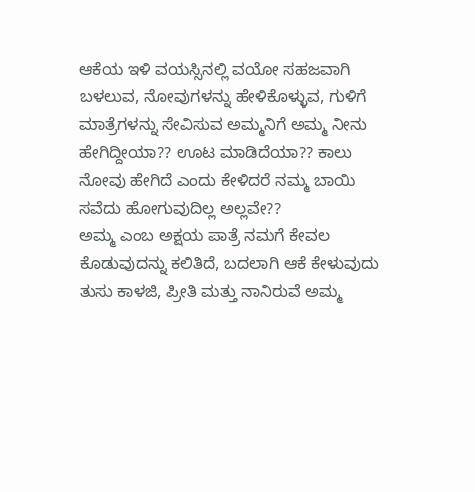ಆಕೆಯ ಇಳಿ ವಯಸ್ಸಿನಲ್ಲಿ ವಯೋ ಸಹಜವಾಗಿ ಬಳಲುವ, ನೋವುಗಳನ್ನು ಹೇಳಿಕೊಳ್ಳುವ, ಗುಳಿಗೆ ಮಾತ್ರೆಗಳನ್ನು ಸೇವಿಸುವ ಅಮ್ಮನಿಗೆ ಅಮ್ಮ ನೀನು ಹೇಗಿದ್ದೀಯಾ?? ಊಟ ಮಾಡಿದೆಯಾ?? ಕಾಲು ನೋವು ಹೇಗಿದೆ ಎಂದು ಕೇಳಿದರೆ ನಮ್ಮ ಬಾಯಿ ಸವೆದು ಹೋಗುವುದಿಲ್ಲ ಅಲ್ಲವೇ??
ಅಮ್ಮ ಎಂಬ ಅಕ್ಷಯ ಪಾತ್ರೆ ನಮಗೆ ಕೇವಲ ಕೊಡುವುದನ್ನು ಕಲಿತಿದೆ, ಬದಲಾಗಿ ಆಕೆ ಕೇಳುವುದು ತುಸು ಕಾಳಜಿ, ಪ್ರೀತಿ ಮತ್ತು ನಾನಿರುವೆ ಅಮ್ಮ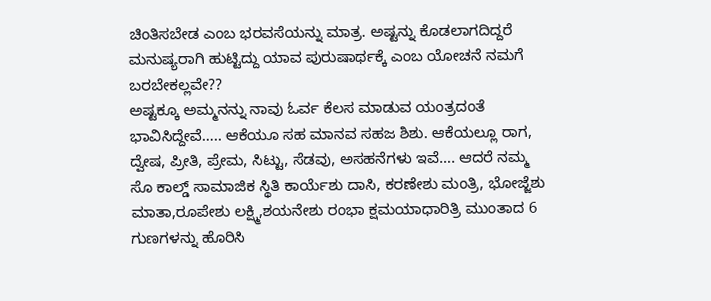ಚಿಂತಿಸಬೇಡ ಎಂಬ ಭರವಸೆಯನ್ನು ಮಾತ್ರ. ಅಷ್ಟನ್ನು ಕೊಡಲಾಗದಿದ್ದರೆ ಮನುಷ್ಯರಾಗಿ ಹುಟ್ಟಿದ್ದು ಯಾವ ಪುರುಷಾರ್ಥಕ್ಕೆ ಎಂಬ ಯೋಚನೆ ನಮಗೆ ಬರಬೇಕಲ್ಲವೇ??
ಅಷ್ಟಕ್ಕೂ ಅಮ್ಮನನ್ನು ನಾವು ಓರ್ವ ಕೆಲಸ ಮಾಡುವ ಯಂತ್ರದಂತೆ ಭಾವಿಸಿದ್ದೇವೆ….. ಆಕೆಯೂ ಸಹ ಮಾನವ ಸಹಜ ಶಿಶು. ಆಕೆಯಲ್ಲೂ ರಾಗ, ದ್ವೇಷ, ಪ್ರೀತಿ, ಪ್ರೇಮ, ಸಿಟ್ಟು, ಸೆಡವು, ಅಸಹನೆಗಳು ಇವೆ…. ಆದರೆ ನಮ್ಮ ಸೊ ಕಾಲ್ಡ್ ಸಾಮಾಜಿಕ ಸ್ಥಿತಿ ಕಾರ್ಯೆಶು ದಾಸಿ, ಕರಣೇಶು ಮಂತ್ರಿ, ಭೋಜ್ಜೆಶು ಮಾತಾ,ರೂಪೇಶು ಲಕ್ಷ್ಮಿ,ಶಯನೇಶು ರಂಭಾ ಕ್ಷಮಯಾಧಾರಿತ್ರಿ ಮುಂತಾದ 6 ಗುಣಗಳನ್ನು ಹೊರಿಸಿ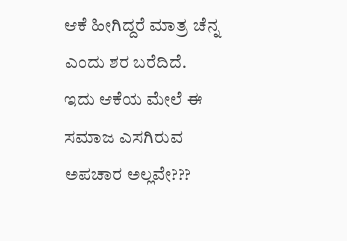ಆಕೆ ಹೀಗಿದ್ದರೆ ಮಾತ್ರ ಚೆನ್ನ ಎಂದು ಶರ ಬರೆದಿದೆ.
ಇದು ಆಕೆಯ ಮೇಲೆ ಈ ಸಮಾಜ ಎಸಗಿರುವ ಅಪಚಾರ ಅಲ್ಲವೇ???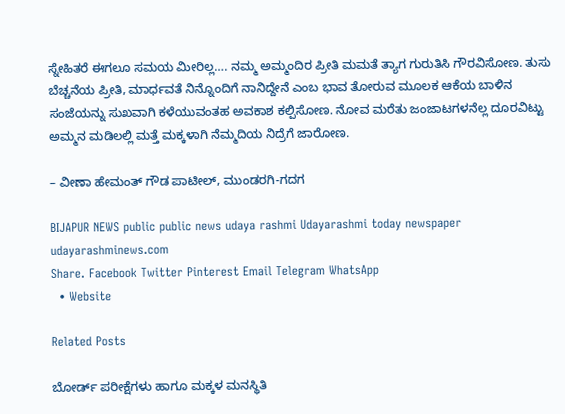ಸ್ನೇಹಿತರೆ ಈಗಲೂ ಸಮಯ ಮೀರಿಲ್ಲ…. ನಮ್ಮ ಅಮ್ಮಂದಿರ ಪ್ರೀತಿ ಮಮತೆ ತ್ಯಾಗ ಗುರುತಿಸಿ ಗೌರವಿಸೋಣ. ತುಸು ಬೆಚ್ಚನೆಯ ಪ್ರೀತಿ, ಮಾರ್ಧವತೆ ನಿನ್ನೊಂದಿಗೆ ನಾನಿದ್ದೇನೆ ಎಂಬ ಭಾವ ತೋರುವ ಮೂಲಕ ಆಕೆಯ ಬಾಳಿನ ಸಂಜೆಯನ್ನು ಸುಖವಾಗಿ ಕಳೆಯುವಂತಹ ಅವಕಾಶ ಕಲ್ಪಿಸೋಣ. ನೋವ ಮರೆತು ಜಂಜಾಟಗಳನೆಲ್ಲ ದೂರವಿಟ್ಟು ಅಮ್ಮನ ಮಡಿಲಲ್ಲಿ ಮತ್ತೆ ಮಕ್ಕಳಾಗಿ ನೆಮ್ಮದಿಯ ನಿದ್ರೆಗೆ ಜಾರೋಣ.

– ವೀಣಾ ಹೇಮಂತ್ ಗೌಡ ಪಾಟೀಲ್, ಮುಂಡರಗಿ-ಗದಗ

BIJAPUR NEWS public public news udaya rashmi Udayarashmi today newspaper udayarashminews.com
Share. Facebook Twitter Pinterest Email Telegram WhatsApp
  • Website

Related Posts

ಬೋರ್ಡ್ ಪರೀಕ್ಷೆಗಳು ಹಾಗೂ ಮಕ್ಕಳ ಮನಸ್ಥಿತಿ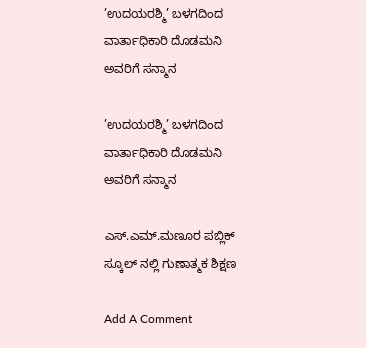’ಉದಯರಶ್ಮಿ’ ಬಳಗದಿಂದ ವಾರ್ತಾಧಿಕಾರಿ ದೊಡಮನಿ ಅವರಿಗೆ ಸನ್ಮಾನ

’ಉದಯರಶ್ಮಿ’ ಬಳಗದಿಂದ ವಾರ್ತಾಧಿಕಾರಿ ದೊಡಮನಿ ಅವರಿಗೆ ಸನ್ಮಾನ

ಎಸ್.ಎಮ್.ಮಣೂರ ಪಬ್ಲಿಕ್ ಸ್ಕೂಲ್ ನಲ್ಲಿ ಗುಣಾತ್ಮಕ ಶಿಕ್ಷಣ

Add A Comment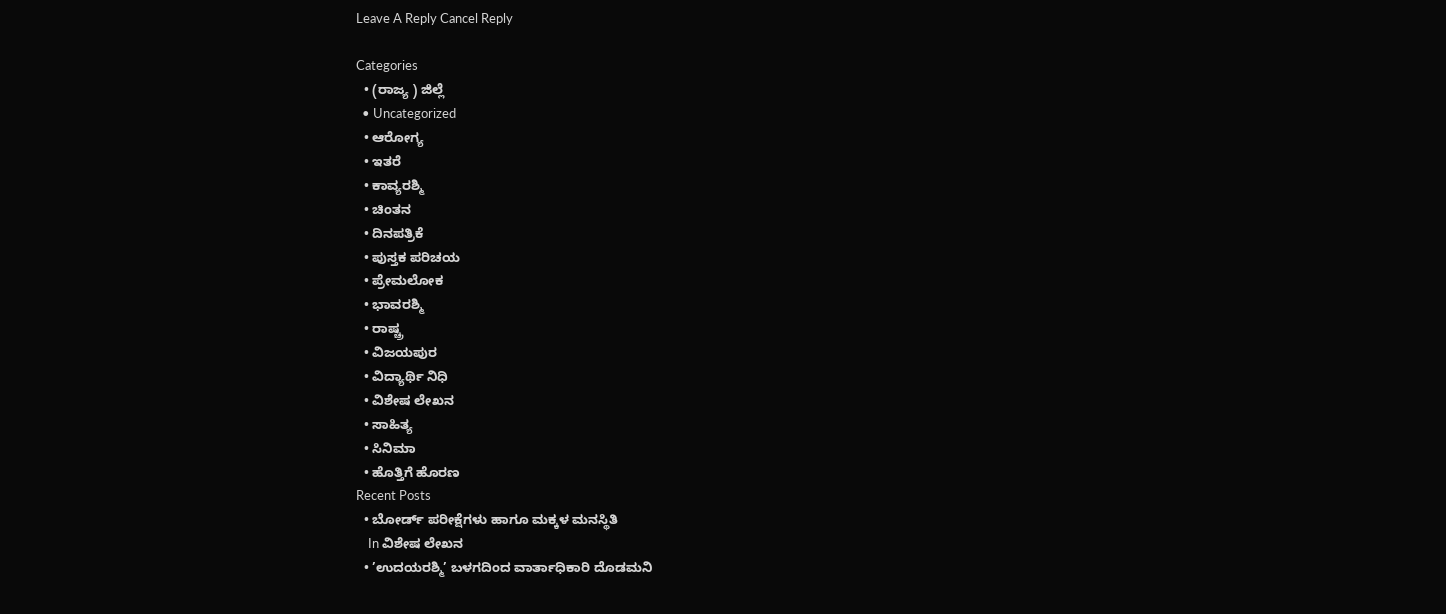Leave A Reply Cancel Reply

Categories
  • (ರಾಜ್ಯ ) ಜಿಲ್ಲೆ
  • Uncategorized
  • ಆರೋಗ್ಯ
  • ಇತರೆ
  • ಕಾವ್ಯರಶ್ಮಿ
  • ಚಿಂತನ
  • ದಿನಪತ್ರಿಕೆ
  • ಪುಸ್ತಕ ಪರಿಚಯ
  • ಪ್ರೇಮಲೋಕ
  • ಭಾವರಶ್ಮಿ
  • ರಾಷ್ಚ್ರ
  • ವಿಜಯಪುರ
  • ವಿದ್ಯಾರ್ಥಿ ನಿಧಿ
  • ವಿಶೇಷ ಲೇಖನ
  • ಸಾಹಿತ್ಯ
  • ಸಿನಿಮಾ
  • ಹೊತ್ತಿಗೆ ಹೊರಣ
Recent Posts
  • ಬೋರ್ಡ್ ಪರೀಕ್ಷೆಗಳು ಹಾಗೂ ಮಕ್ಕಳ ಮನಸ್ಥಿತಿ
    In ವಿಶೇಷ ಲೇಖನ
  • ’ಉದಯರಶ್ಮಿ’ ಬಳಗದಿಂದ ವಾರ್ತಾಧಿಕಾರಿ ದೊಡಮನಿ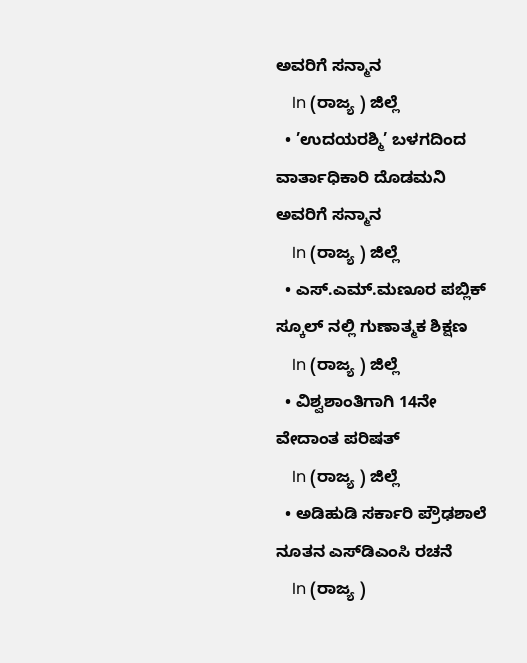ಅವರಿಗೆ ಸನ್ಮಾನ
    In (ರಾಜ್ಯ ) ಜಿಲ್ಲೆ
  • ’ಉದಯರಶ್ಮಿ’ ಬಳಗದಿಂದ ವಾರ್ತಾಧಿಕಾರಿ ದೊಡಮನಿ ಅವರಿಗೆ ಸನ್ಮಾನ
    In (ರಾಜ್ಯ ) ಜಿಲ್ಲೆ
  • ಎಸ್.ಎಮ್.ಮಣೂರ ಪಬ್ಲಿಕ್ ಸ್ಕೂಲ್ ನಲ್ಲಿ ಗುಣಾತ್ಮಕ ಶಿಕ್ಷಣ
    In (ರಾಜ್ಯ ) ಜಿಲ್ಲೆ
  • ವಿಶ್ವಶಾಂತಿಗಾಗಿ 14ನೇ ವೇದಾಂತ ಪರಿಷತ್
    In (ರಾಜ್ಯ ) ಜಿಲ್ಲೆ
  • ಅಡಿಹುಡಿ ಸರ್ಕಾರಿ ಪ್ರೌಢಶಾಲೆ ನೂತನ ಎಸ್‌ಡಿಎಂಸಿ ರಚನೆ
    In (ರಾಜ್ಯ )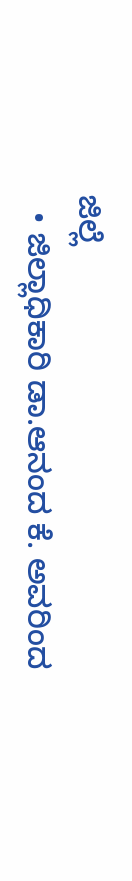ಜಿಲ್ಲೆ
  • ಜಿಲ್ಲಾಧಿಕಾರಿ ಡಾ.ಆನಂದ ಕೆ. ಅವರಿಂದ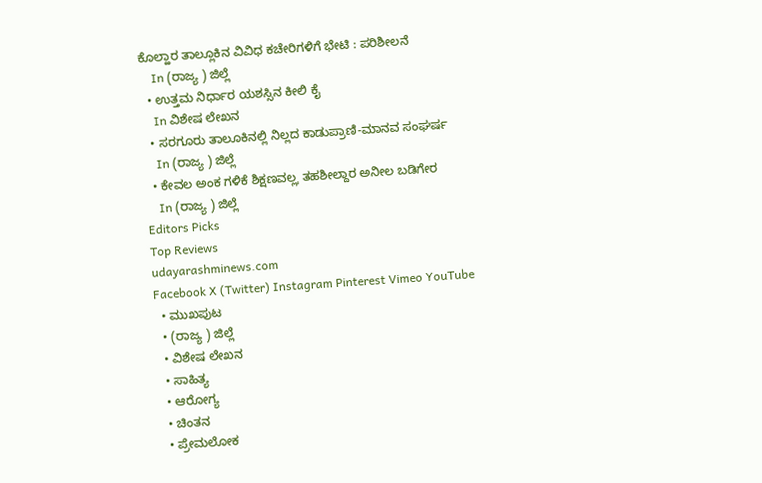ಕೊಲ್ಹಾರ ತಾಲ್ಲೂಕಿನ ವಿವಿಧ ಕಚೇರಿಗಳಿಗೆ ಭೇಟಿ : ಪರಿಶೀಲನೆ
    In (ರಾಜ್ಯ ) ಜಿಲ್ಲೆ
  • ಉತ್ತಮ ನಿರ್ಧಾರ ಯಶಸ್ಸಿನ ಕೀಲಿ ಕೈ
    In ವಿಶೇಷ ಲೇಖನ
  • ಸರಗೂರು ತಾಲೂಕಿನಲ್ಲಿ ನಿಲ್ಲದ ಕಾಡುಪ್ರಾಣಿ-ಮಾನವ ಸಂಘರ್ಷ
    In (ರಾಜ್ಯ ) ಜಿಲ್ಲೆ
  • ಕೇವಲ ಅಂಕ ಗಳಿಕೆ ಶಿಕ್ಷಣವಲ್ಲˌ ತಹಶೀಲ್ದಾರ ಅನೀಲ ಬಡಿಗೇರ
    In (ರಾಜ್ಯ ) ಜಿಲ್ಲೆ
Editors Picks
Top Reviews
udayarashminews.com
Facebook X (Twitter) Instagram Pinterest Vimeo YouTube
  • ಮುಖಪುಟ
  • (ರಾಜ್ಯ ) ಜಿಲ್ಲೆ
  • ವಿಶೇಷ ಲೇಖನ
  • ಸಾಹಿತ್ಯ
  • ಆರೋಗ್ಯ
  • ಚಿಂತನ
  • ಪ್ರೇಮಲೋಕ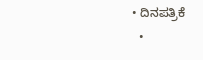• ದಿನಪತ್ರಿಕೆ
  •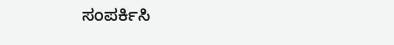ಸಂಪರ್ಕಿಸಿ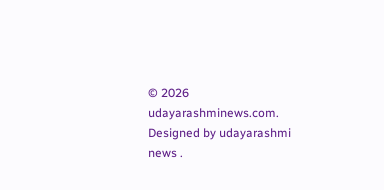© 2026 udayarashminews.com. Designed by udayarashmi news .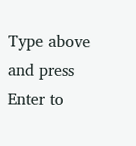Type above and press Enter to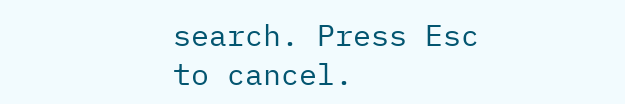search. Press Esc to cancel.